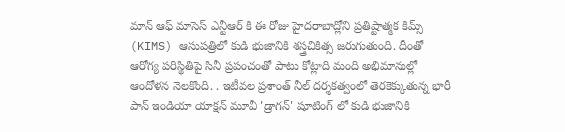మాన్ ఆఫ్ మాసెస్ ఎన్టీఆర్ కి ఈ రోజు హైదరాబాద్లోని ప్రతిష్టాత్మక కిమ్స్ (KIMS) ఆసుపత్రిలో కుడి భుజానికి శస్త్రచికిత్స జరుగుతుంది. దీంతో ఆరోగ్య పరిస్థితిపై సినీ ప్రపంచంతో పాటు కోట్లాది మంది అభిమానుల్లో ఆందోళన నెలకొంది. . ఇటీవల ప్రశాంత్ నీల్ దర్శకత్వంలో తెరకెక్కుతున్న భారీ పాన్ ఇండియా యాక్షన్ మూవీ 'డ్రాగన్' షూటింగ్ లో కుడి భుజానికి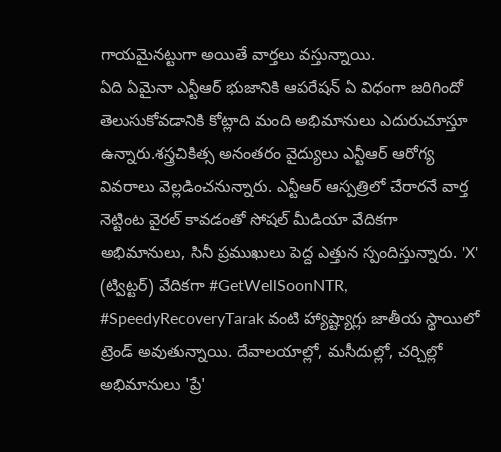గాయమైనట్టుగా అయితే వార్తలు వస్తున్నాయి.
ఏది ఏమైనా ఎన్టీఆర్ భుజానికి ఆపరేషన్ ఏ విధంగా జరిగిందో తెలుసుకోవడానికి కోట్లాది మంది అభిమానులు ఎదురుచూస్తూ ఉన్నారు.శస్త్రచికిత్స అనంతరం వైద్యులు ఎన్టీఆర్ ఆరోగ్య వివరాలు వెల్లడించనున్నారు. ఎన్టీఆర్ ఆస్పత్రిలో చేరారనే వార్త నెట్టింట వైరల్ కావడంతో సోషల్ మీడియా వేదికగా అభిమానులు, సినీ ప్రముఖులు పెద్ద ఎత్తున స్పందిస్తున్నారు. 'X' (ట్విట్టర్) వేదికగా #GetWellSoonNTR, #SpeedyRecoveryTarak వంటి హ్యాష్ట్యాగ్లు జాతీయ స్థాయిలో ట్రెండ్ అవుతున్నాయి. దేవాలయాల్లో, మసీదుల్లో, చర్చిల్లో అభిమానులు 'ప్రే'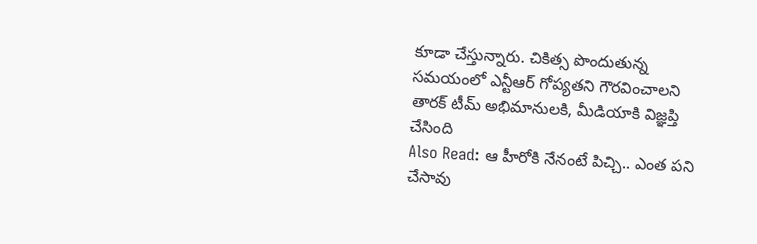కూడా చేస్తున్నారు. చికిత్స పొందుతున్న సమయంలో ఎన్టీఆర్ గోప్యతని గౌరవించాలని తారక్ టీమ్ అభిమానులకి, మీడియాకి విజ్ఞప్తి చేసింది
Also Read: ఆ హీరోకి నేనంటే పిచ్చి.. ఎంత పని చేసావు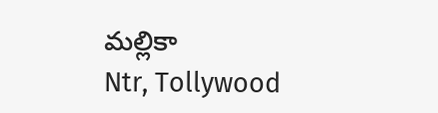మల్లికా
Ntr, Tollywood